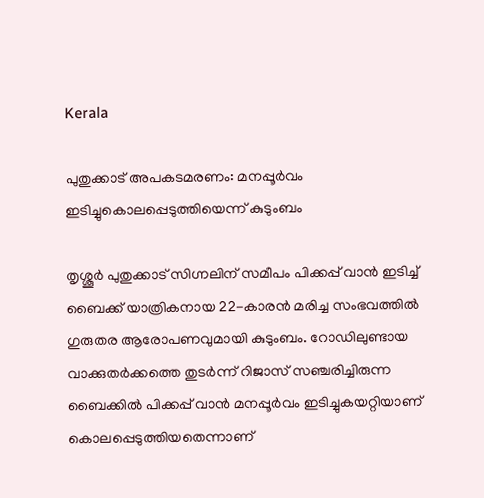Kerala

പുതുക്കാട് അപകടമരണം: മനപ്പൂർവം ഇടിച്ചുകൊലപ്പെടുത്തിയെന്ന് കുടുംബം

തൃശ്ശൂർ പുതുക്കാട് സിഗ്നലിന് സമീപം പിക്കപ്പ് വാൻ ഇടിച്ച് ബൈക്ക് യാത്രികനായ 22-കാരൻ മരിച്ച സംഭവത്തിൽ ഗുരുതര ആരോപണവുമായി കുടുംബം. റോഡിലുണ്ടായ വാക്കുതർക്കത്തെ തുടർന്ന് റിജാസ് സഞ്ചരിച്ചിരുന്ന ബൈക്കിൽ പിക്കപ്പ് വാൻ മനപ്പൂർവം ഇടിച്ചുകയറ്റിയാണ് കൊലപ്പെടുത്തിയതെന്നാണ്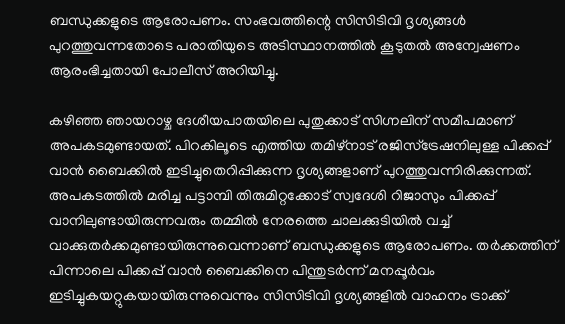ബന്ധുക്കളുടെ ആരോപണം. സംഭവത്തിന്റെ സിസിടിവി ദൃശ്യങ്ങൾ പുറത്തുവന്നതോടെ പരാതിയുടെ അടിസ്ഥാനത്തിൽ കൂടുതൽ അന്വേഷണം ആരംഭിച്ചതായി പോലീസ് അറിയിച്ചു.

കഴിഞ്ഞ ഞായറാഴ്ച ദേശീയപാതയിലെ പുതുക്കാട് സിഗ്നലിന് സമീപമാണ് അപകടമുണ്ടായത്. പിറകിലൂടെ എത്തിയ തമിഴ്നാട് രജിസ്ട്രേഷനിലുള്ള പിക്കപ്പ് വാൻ ബൈക്കിൽ ഇടിച്ചുതെറിപ്പിക്കുന്ന ദൃശ്യങ്ങളാണ് പുറത്തുവന്നിരിക്കുന്നത്. അപകടത്തിൽ മരിച്ച പട്ടാമ്പി തിരുമിറ്റക്കോട് സ്വദേശി റിജാസും പിക്കപ്പ് വാനിലുണ്ടായിരുന്നവരും തമ്മിൽ നേരത്തെ ചാലക്കുടിയിൽ വച്ച് വാക്കുതർക്കമുണ്ടായിരുന്നുവെന്നാണ് ബന്ധുക്കളുടെ ആരോപണം. തർക്കത്തിന് പിന്നാലെ പിക്കപ്പ് വാൻ ബൈക്കിനെ പിന്തുടർന്ന് മനപ്പൂർവം ഇടിച്ചുകയറ്റുകയായിരുന്നുവെന്നും സിസിടിവി ദൃശ്യങ്ങളിൽ വാഹനം ട്രാക്ക്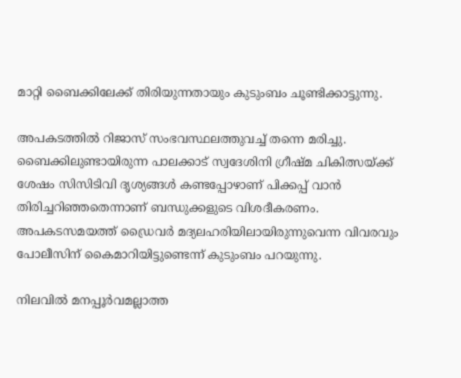മാറ്റി ബൈക്കിലേക്ക് തിരിയുന്നതായും കുടുംബം ചൂണ്ടിക്കാട്ടുന്നു.

അപകടത്തിൽ റിജാസ് സംഭവസ്ഥലത്തുവച്ച് തന്നെ മരിച്ചു. ബൈക്കിലുണ്ടായിരുന്ന പാലക്കാട് സ്വദേശിനി ഗ്രീഷ്മ ചികിത്സയ്ക്ക് ശേഷം സിസിടിവി ദൃശ്യങ്ങൾ കണ്ടപ്പോഴാണ് പിക്കപ്പ് വാൻ തിരിച്ചറിഞ്ഞതെന്നാണ് ബന്ധുക്കളുടെ വിശദീകരണം. അപകടസമയത്ത് ഡ്രൈവർ മദ്യലഹരിയിലായിരുന്നുവെന്ന വിവരവും പോലീസിന് കൈമാറിയിട്ടുണ്ടെന്ന് കുടുംബം പറയുന്നു.

നിലവിൽ മനപ്പൂർവമല്ലാത്ത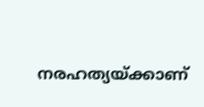നരഹത്യയ്ക്കാണ്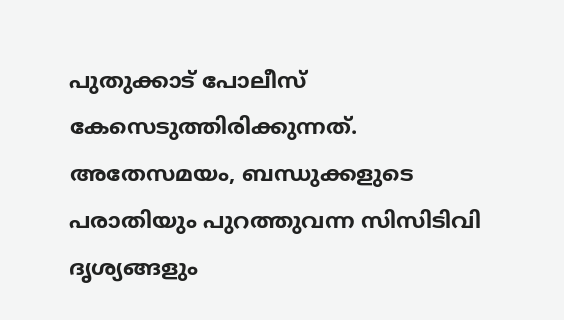പുതുക്കാട് പോലീസ് കേസെടുത്തിരിക്കുന്നത്. അതേസമയം, ബന്ധുക്കളുടെ പരാതിയും പുറത്തുവന്ന സിസിടിവി ദൃശ്യങ്ങളും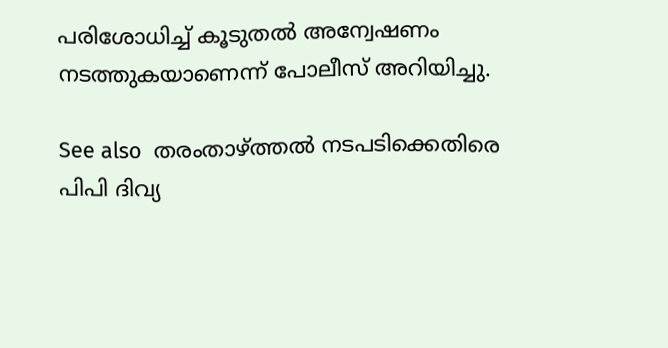പരിശോധിച്ച് കൂടുതൽ അന്വേഷണം നടത്തുകയാണെന്ന് പോലീസ് അറിയിച്ചു.

See also  തരംതാഴ്ത്തൽ നടപടിക്കെതിരെ പിപി ദിവ്യ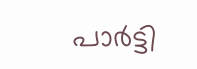പാർട്ടി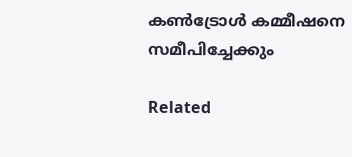കൺട്രോൾ കമ്മീഷനെ സമീപിച്ചേക്കും

Related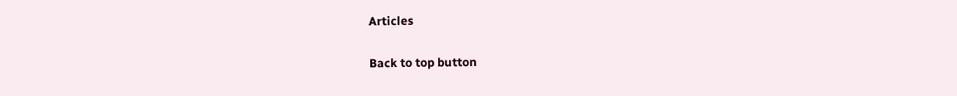Articles

Back to top button